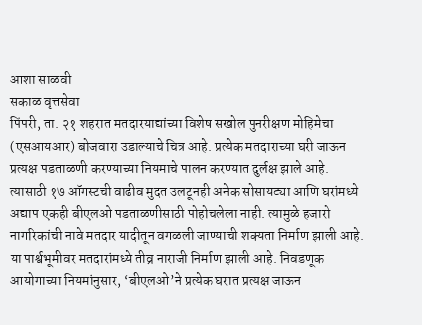आशा साळवी
सकाळ वृत्तसेवा
पिंपरी, ता. २१ शहरात मतदारयाद्यांच्या विशेष सखोल पुनरीक्षण मोहिमेचा (एसआयआर) बोजवारा उडाल्याचे चित्र आहे. प्रत्येक मतदाराच्या घरी जाऊन प्रत्यक्ष पडताळणी करण्याच्या नियमाचे पालन करण्यात दुर्लक्ष झाले आहे. त्यासाठी १७ ऑगस्टची वाढीव मुदत उलटूनही अनेक सोसायट्या आणि घरांमध्ये अद्याप एकही बीएलओ पडताळणीसाठी पोहोचलेला नाही. त्यामुळे हजारो नागरिकांची नावे मतदार यादीतून वगळली जाण्याची शक्यता निर्माण झाली आहे.
या पार्श्वभूमीवर मतदारांमध्ये तीव्र नाराजी निर्माण झाली आहे. निवडणूक आयोगाच्या नियमांनुसार, ‘बीएलओ’ने प्रत्येक घरात प्रत्यक्ष जाऊन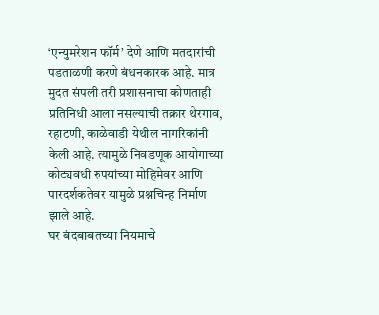‘एन्युमरेशन फॉर्म’ देणे आणि मतदारांची पडताळणी करणे बंधनकारक आहे. मात्र मुदत संपली तरी प्रशासनाचा कोणताही प्रतिनिधी आला नसल्याची तक्रार थेरगाव, रहाटणी, काळेवाडी येथील नागरिकांनी केली आहे. त्यामुळे निवडणूक आयोगाच्या कोट्यवधी रुपयांच्या मोहिमेवर आणि पारदर्शकतेवर यामुळे प्रश्नचिन्ह निर्माण झाले आहे.
घर बंदबाबतच्या नियमाचे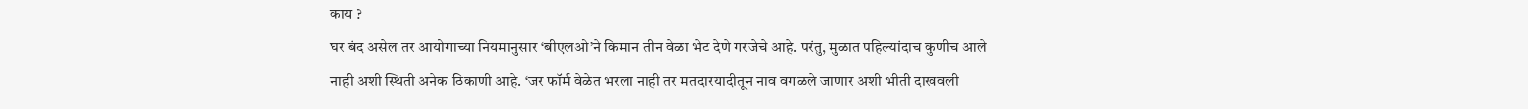काय ?
घर बंद असेल तर आयोगाच्या नियमानुसार ‘बीएलओ’ने किमान तीन वेळा भेट देणे गरजेचे आहे. परंतु, मुळात पहिल्यांदाच कुणीच आले नाही अशी स्थिती अनेक ठिकाणी आहे. ‘जर फॉर्म वेळेत भरला नाही तर मतदारयादीतून नाव वगळले जाणार अशी भीती दाखवली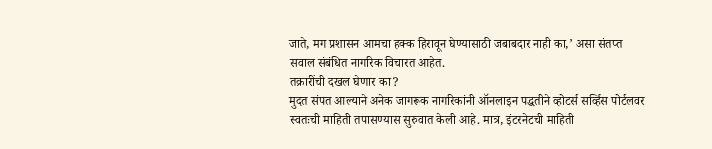जाते, मग प्रशासन आमचा हक्क हिरावून घेण्यासाठी जबाबदार नाही का,’ असा संतप्त सवाल संबंधित नागरिक विचारत आहेत.
तक्रारींची दखल घेणार का?
मुदत संपत आल्याने अनेक जागरूक नागरिकांनी ऑनलाइन पद्धतीने व्होटर्स सर्व्हिस पोर्टलवर स्वतःची माहिती तपासण्यास सुरुवात केली आहे. मात्र, इंटरनेटची माहिती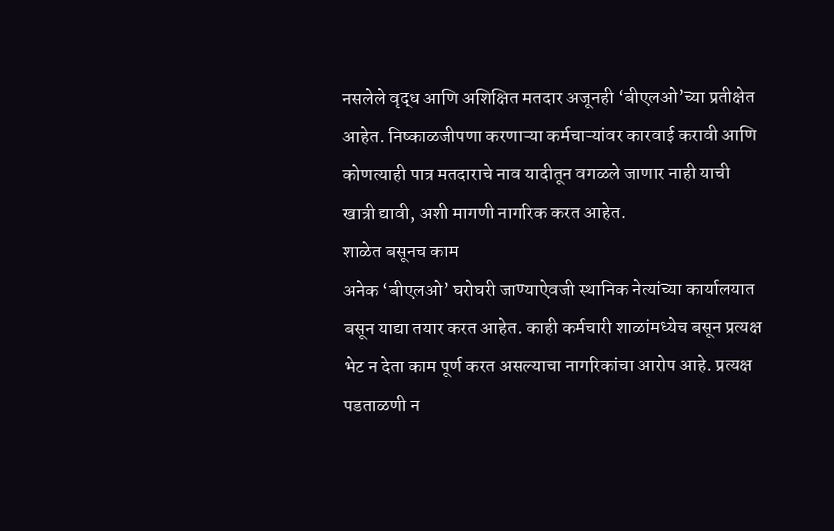नसलेले वृद्ध आणि अशिक्षित मतदार अजूनही ‘बीएलओ’च्या प्रतीक्षेत आहेत. निष्काळजीपणा करणाऱ्या कर्मचाऱ्यांवर कारवाई करावी आणि कोणत्याही पात्र मतदाराचे नाव यादीतून वगळले जाणार नाही याची खात्री द्यावी, अशी मागणी नागरिक करत आहेत.
शाळेत बसूनच काम
अनेक ‘बीएलओ’ घरोघरी जाण्याऐवजी स्थानिक नेत्यांच्या कार्यालयात बसून याद्या तयार करत आहेत. काही कर्मचारी शाळांमध्येच बसून प्रत्यक्ष भेट न देता काम पूर्ण करत असल्याचा नागरिकांचा आरोप आहे. प्रत्यक्ष पडताळणी न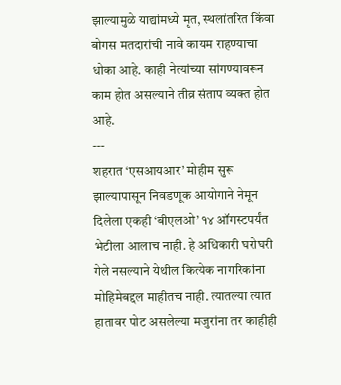झाल्यामुळे याद्यांमध्ये मृत, स्थलांतरित किंवा बोगस मतदारांची नावे कायम राहण्याचा धोका आहे. काही नेत्यांच्या सांगण्यावरून काम होत असल्याने तीव्र संताप व्यक्त होत आहे.
---
शहरात ‘एसआयआर’ मोहीम सुरू झाल्यापासून निवडणूक आयोगाने नेमून दिलेला एकही ‘बीएलओ’ १४ ऑगस्टपर्यंत भेटीला आलाच नाही. हे अधिकारी घरोघरी गेले नसल्याने येथील कित्येक नागरिकांना मोहिमेबद्दल माहीतच नाही. त्यातल्या त्यात हातावर पोट असलेल्या मजुरांना तर काहीही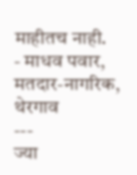माहीतच नाही.
- माधव पवार, मतदार-नागरिक, थेरगाव
---
ज्या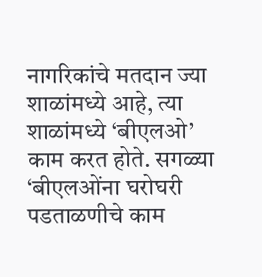नागरिकांचे मतदान ज्या शाळांमध्ये आहे, त्या शाळांमध्ये ‘बीएलओ’ काम करत होते. सगळ्या ‘बीएलओंना घरोघरी पडताळणीचे काम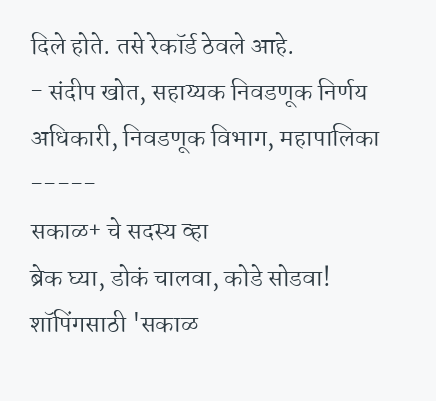दिले होते. तसे रेकॉर्ड ठेवले आहे.
- संदीप खोत, सहाय्यक निवडणूक निर्णय अधिकारी, निवडणूक विभाग, महापालिका
-----
सकाळ+ चे सदस्य व्हा
ब्रेक घ्या, डोकं चालवा, कोडे सोडवा!
शॉपिंगसाठी 'सकाळ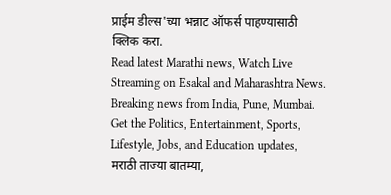प्राईम डील्स'च्या भन्नाट ऑफर्स पाहण्यासाठी क्लिक करा.
Read latest Marathi news, Watch Live Streaming on Esakal and Maharashtra News. Breaking news from India, Pune, Mumbai. Get the Politics, Entertainment, Sports, Lifestyle, Jobs, and Education updates, मराठी ताज्या बातम्या,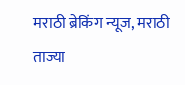मराठी ब्रेकिंग न्यूज, मराठी ताज्या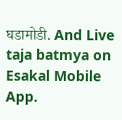घडामोडी. And Live taja batmya on Esakal Mobile App.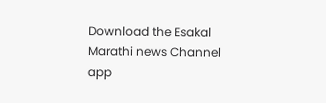Download the Esakal Marathi news Channel app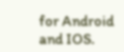for Android and IOS.